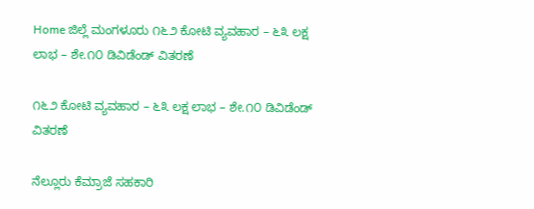Home ಜಿಲ್ಲೆ ಮಂಗಳೂರು ೧೬೨ ಕೋಟಿ ವ್ಯವಹಾರ – ೬೩ ಲಕ್ಷ ಲಾಭ – ಶೇ.೧೦ ಡಿವಿಡೆಂಡ್ ವಿತರಣೆ

೧೬೨ ಕೋಟಿ ವ್ಯವಹಾರ – ೬೩ ಲಕ್ಷ ಲಾಭ – ಶೇ.೧೦ ಡಿವಿಡೆಂಡ್ ವಿತರಣೆ

ನೆಲ್ಲೂರು ಕೆಮ್ರಾಜೆ ಸಹಕಾರಿ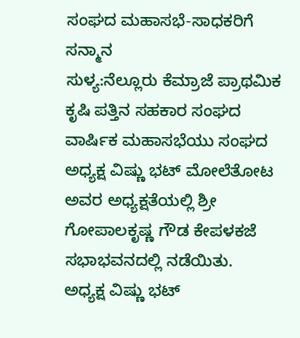ಸಂಘದ ಮಹಾಸಭೆ-ಸಾಧಕರಿಗೆ ಸನ್ಮಾನ
ಸುಳ್ಯ:ನೆಲ್ಲೂರು ಕೆಮ್ರಾಜೆ ಪ್ರಾಥಮಿಕ ಕೃಷಿ ಪತ್ತಿನ ಸಹಕಾರ ಸಂಘದ ವಾರ್ಷಿಕ ಮಹಾಸಭೆಯು ಸಂಘದ ಅಧ್ಯಕ್ಷ ವಿಷ್ಣು ಭಟ್ ಮೋಲೆತೋಟ ಅವರ ಅಧ್ಯಕ್ಷತೆಯಲ್ಲಿ ಶ್ರೀ ಗೋಪಾಲಕೃಷ್ಣ ಗೌಡ ಕೇಪಳಕಜೆ ಸಭಾಭವನದಲ್ಲಿ ನಡೆಯಿತು.
ಅಧ್ಯಕ್ಷ ವಿಷ್ಣು ಭಟ್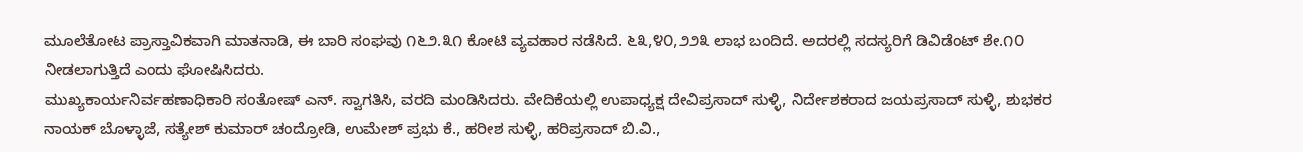ಮೂಲೆತೋಟ ಪ್ರಾಸ್ತಾವಿಕವಾಗಿ ಮಾತನಾಡಿ, ಈ ಬಾರಿ ಸಂಘವು ೧೬೨.೩೧ ಕೋಟಿ ವ್ಯವಹಾರ ನಡೆಸಿದೆ. ೬೩,೪೦,೨೨೩ ಲಾಭ ಬಂದಿದೆ. ಅದರಲ್ಲಿ ಸದಸ್ಯರಿಗೆ ಡಿವಿಡೆಂಟ್ ಶೇ.೧೦ ನೀಡಲಾಗುತ್ತಿದೆ ಎಂದು ಘೋಷಿಸಿದರು.
ಮುಖ್ಯಕಾರ್ಯನಿರ್ವಹಣಾಧಿಕಾರಿ ಸಂತೋಷ್ ಎನ್. ಸ್ವಾಗತಿಸಿ, ವರದಿ ಮಂಡಿಸಿದರು. ವೇದಿಕೆಯಲ್ಲಿ ಉಪಾಧ್ಯಕ್ಷ ದೇವಿಪ್ರಸಾದ್ ಸುಳ್ಳಿ, ನಿರ್ದೇಶಕರಾದ ಜಯಪ್ರಸಾದ್ ಸುಳ್ಳಿ, ಶುಭಕರ ನಾಯಕ್ ಬೊಳ್ಳಾಜೆ, ಸತ್ಯೇಶ್ ಕುಮಾರ್ ಚಂದ್ರೋಡಿ, ಉಮೇಶ್ ಪ್ರಭು ಕೆ., ಹರೀಶ ಸುಳ್ಳಿ, ಹರಿಪ್ರಸಾದ್ ಬಿ.ವಿ.,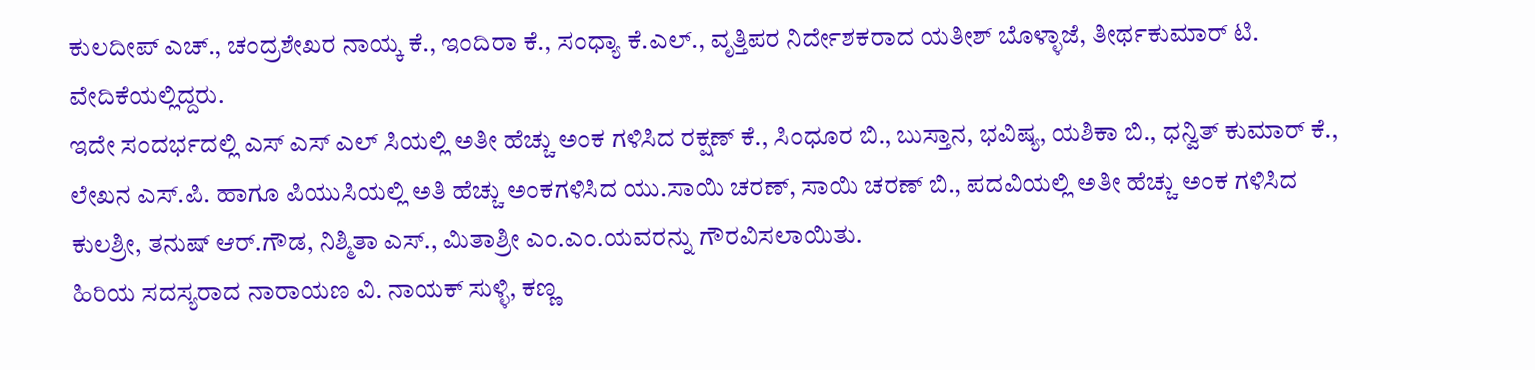ಕುಲದೀಪ್ ಎಚ್., ಚಂದ್ರಶೇಖರ ನಾಯ್ಕ ಕೆ., ಇಂದಿರಾ ಕೆ., ಸಂಧ್ಯಾ ಕೆ.ಎಲ್., ವೃತ್ತಿಪರ ನಿರ್ದೇಶಕರಾದ ಯತೀಶ್ ಬೊಳ್ಳಾಜೆ, ತೀರ್ಥಕುಮಾರ್ ಟಿ. ವೇದಿಕೆಯಲ್ಲಿದ್ದರು.
ಇದೇ ಸಂದರ್ಭದಲ್ಲಿ ಎಸ್ ಎಸ್ ಎಲ್ ಸಿಯಲ್ಲಿ ಅತೀ ಹೆಚ್ಚು ಅಂಕ ಗಳಿಸಿದ ರಕ್ಷಣ್ ಕೆ., ಸಿಂಧೂರ ಬಿ., ಬುಸ್ತಾನ, ಭವಿಷ್ಯ, ಯಶಿಕಾ ಬಿ., ಧನ್ವಿತ್ ಕುಮಾರ್ ಕೆ., ಲೇಖನ ಎಸ್.ಪಿ. ಹಾಗೂ ಪಿಯುಸಿಯಲ್ಲಿ ಅತಿ ಹೆಚ್ಚು ಅಂಕಗಳಿಸಿದ ಯು.ಸಾಯಿ ಚರಣ್, ಸಾಯಿ ಚರಣ್ ಬಿ., ಪದವಿಯಲ್ಲಿ ಅತೀ ಹೆಚ್ಚು ಅಂಕ ಗಳಿಸಿದ ಕುಲಶ್ರೀ, ತನುಷ್ ಆರ್.ಗೌಡ, ನಿಶ್ಮಿತಾ ಎಸ್., ಮಿತಾಶ್ರೀ ಎಂ.ಎಂ.ಯವರನ್ನು ಗೌರವಿಸಲಾಯಿತು.
ಹಿರಿಯ ಸದಸ್ಯರಾದ ನಾರಾಯಣ ವಿ. ನಾಯಕ್ ಸುಳ್ಳಿ, ಕಣ್ಣ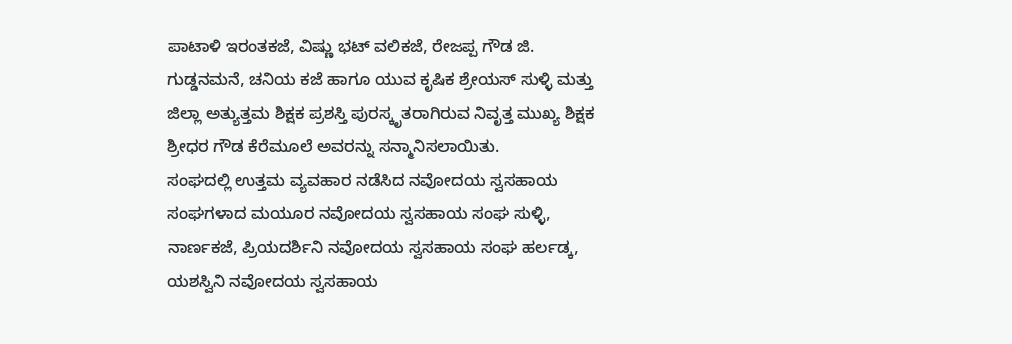ಪಾಟಾಳಿ ಇರಂತಕಜೆ, ವಿಷ್ಣು ಭಟ್ ವಲಿಕಜೆ, ರೇಜಪ್ಪ ಗೌಡ ಜಿ. ಗುಡ್ಡನಮನೆ, ಚನಿಯ ಕಜೆ ಹಾಗೂ ಯುವ ಕೃಷಿಕ ಶ್ರೇಯಸ್ ಸುಳ್ಳಿ ಮತ್ತು ಜಿಲ್ಲಾ ಅತ್ಯುತ್ತಮ ಶಿಕ್ಷಕ ಪ್ರಶಸ್ತಿ ಪುರಸ್ಕೃತರಾಗಿರುವ ನಿವೃತ್ತ ಮುಖ್ಯ ಶಿಕ್ಷಕ ಶ್ರೀಧರ ಗೌಡ ಕೆರೆಮೂಲೆ ಅವರನ್ನು ಸನ್ಮಾನಿಸಲಾಯಿತು.
ಸಂಘದಲ್ಲಿ ಉತ್ತಮ ವ್ಯವಹಾರ ನಡೆಸಿದ ನವೋದಯ ಸ್ವಸಹಾಯ ಸಂಘಗಳಾದ ಮಯೂರ ನವೋದಯ ಸ್ವಸಹಾಯ ಸಂಘ ಸುಳ್ಳಿ, ನಾರ್ಣಕಜೆ, ಪ್ರಿಯದರ್ಶಿನಿ ನವೋದಯ ಸ್ವಸಹಾಯ ಸಂಘ ಹರ್ಲಡ್ಕ, ಯಶಸ್ವಿನಿ ನವೋದಯ ಸ್ವಸಹಾಯ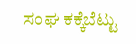ಸಂಘ ಕಕ್ಕೆಬೆಟ್ಟು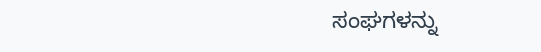ಸಂಘಗಳನ್ನು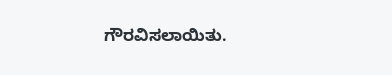ಗೌರವಿಸಲಾಯಿತು.